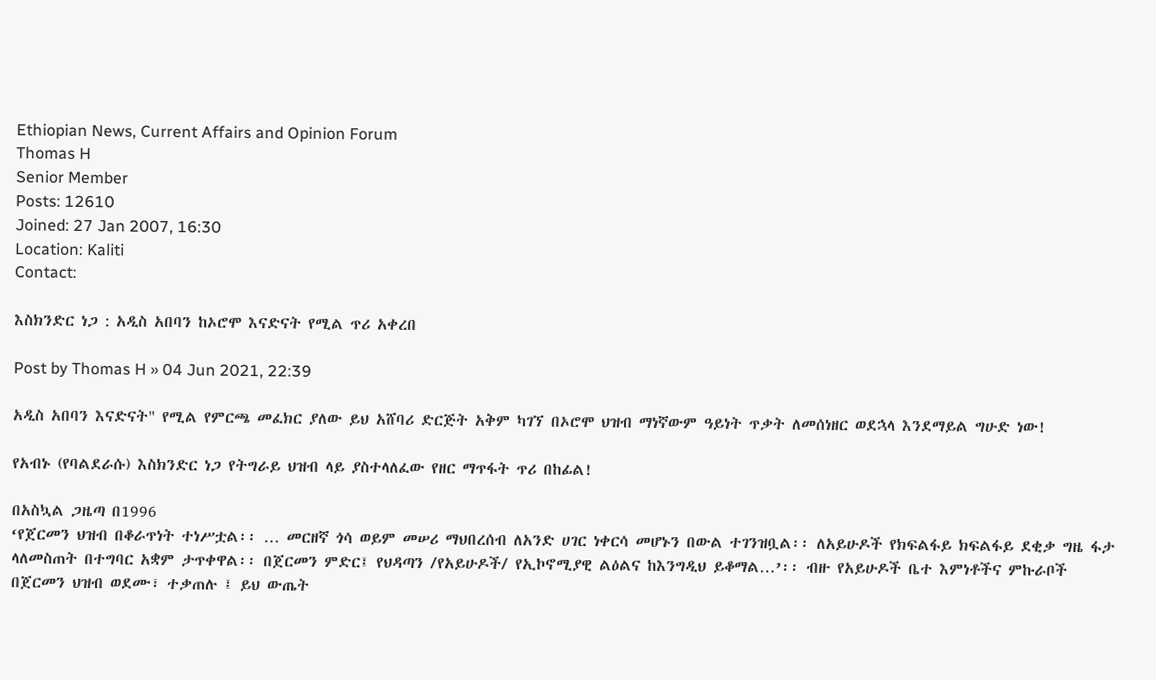Ethiopian News, Current Affairs and Opinion Forum
Thomas H
Senior Member
Posts: 12610
Joined: 27 Jan 2007, 16:30
Location: Kaliti
Contact:

እስክንድር ነጋ : አዲስ አበባን ከኦሮሞ እናድናት የሚል ጥሪ አቀረበ

Post by Thomas H » 04 Jun 2021, 22:39

አዲስ አበባን እናድናት" የሚል የምርጫ መፈክር ያለው ይህ አሸባሪ ድርጅት አቅም ካገኘ በኦሮሞ ህዝብ ማነኛውም ዓይነት ጥቃት ለመሰነዘር ወደኋላ እንደማይል ግሁድ ነው!

የአብኑ (የባልደራሱ) እስክንድር ነጋ የትግራይ ህዝብ ላይ ያስተላለፈው የዘር ማጥፋት ጥሪ በከፊል!

በአስኳል ጋዜጣ በ1996
‘የጀርመን ህዝብ በቆራጥነት ተነሥቷል፡፡ … መርዘኛ ጎሳ ወይም መሠሪ ማህበረሰብ ለአንድ ሀገር ነቀርሳ መሆኑን በውል ተገንዝቧል፡፡ ለአይሁዶች የክፍልፋይ ክፍልፋይ ደቂቃ ግዜ ፋታ ላለመስጠት በተግባር አቋም ታጥቀዋል፡፡ በጀርመን ምድር፤ የህዳጣን /የአይሁዶች/ የኢኮኖሚያዊ ልዕልና ከእንግዲህ ይቆማል…’፡፡ ብዙ የአይሁዶች ቤተ እምነቶችና ምኩራቦች በጀርመን ህዝብ ወደሙ፣ ተቃጠሉ ፤ ይህ ውጤት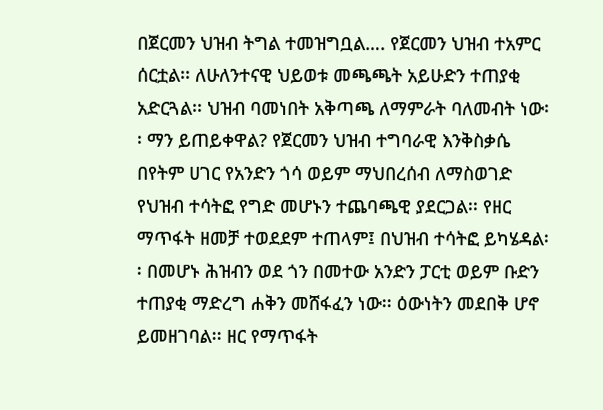በጀርመን ህዝብ ትግል ተመዝግቧል…. የጀርመን ህዝብ ተአምር ሰርቷል፡፡ ለሁለንተናዊ ህይወቱ መጫጫት አይሁድን ተጠያቂ አድርጓል፡፡ ህዝብ ባመነበት አቅጣጫ ለማምራት ባለመብት ነው፡፡ ማን ይጠይቀዋል? የጀርመን ህዝብ ተግባራዊ እንቅስቃሴ በየትም ሀገር የአንድን ጎሳ ወይም ማህበረሰብ ለማስወገድ የህዝብ ተሳትፎ የግድ መሆኑን ተጨባጫዊ ያደርጋል፡፡ የዘር ማጥፋት ዘመቻ ተወደደም ተጠላም፤ በህዝብ ተሳትፎ ይካሄዳል፡፡ በመሆኑ ሕዝብን ወደ ጎን በመተው አንድን ፓርቲ ወይም ቡድን ተጠያቂ ማድረግ ሐቅን መሸፋፈን ነው፡፡ ዕውነትን መደበቅ ሆኖ ይመዘገባል፡፡ ዘር የማጥፋት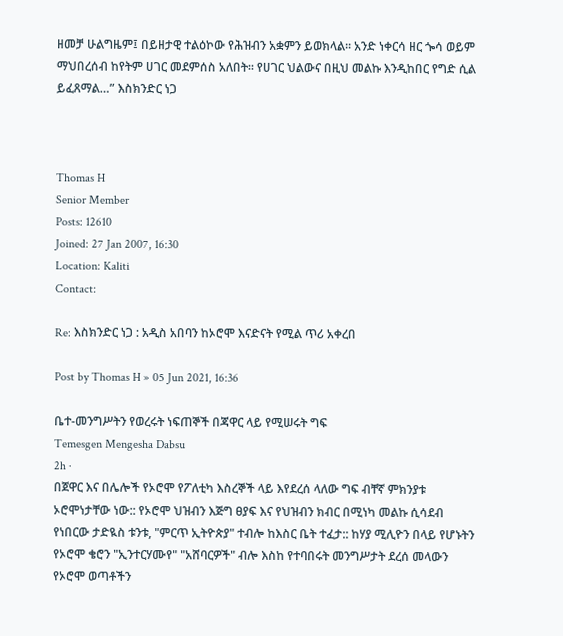ዘመቻ ሁልግዜም፤ በይዘታዊ ተልዕኮው የሕዝብን አቋምን ይወክላል፡፡ አንድ ነቀርሳ ዘር ጐሳ ወይም ማህበረሰብ ከየትም ሀገር መደምሰስ አለበት፡፡ የሀገር ህልውና በዚህ መልኩ እንዲከበር የግድ ሲል ይፈጸማል…” እስክንድር ነጋ



Thomas H
Senior Member
Posts: 12610
Joined: 27 Jan 2007, 16:30
Location: Kaliti
Contact:

Re: እስክንድር ነጋ : አዲስ አበባን ከኦሮሞ እናድናት የሚል ጥሪ አቀረበ

Post by Thomas H » 05 Jun 2021, 16:36

ቤተ-መንግሥትን የወረሩት ነፍጠኞች በጃዋር ላይ የሚሠሩት ግፍ
Temesgen Mengesha Dabsu
2h ·
በጀዋር እና በሌሎች የኦሮሞ የፖለቲካ እስረኞች ላይ እየደረሰ ላለው ግፍ ብቸኛ ምክንያቱ ኦሮሞነታቸው ነው:: የኦሮሞ ህዝብን እጅግ ፀያፍ እና የህዝብን ክብር በሚነካ መልኩ ሲሳደብ የነበርው ታድዪስ ቱንቱ, "ምርጥ ኢትዮጵያ" ተብሎ ከእስር ቤት ተፈታ:: ከሃያ ሚሊዮን በላይ የሆኑትን የኦሮሞ ቄሮን "ኢንተርሃሙየ" "አሸባርዎች" ብሎ እስከ የተባበሩት መንግሥታት ደረሰ መላውን የኦሮሞ ወጣቶችን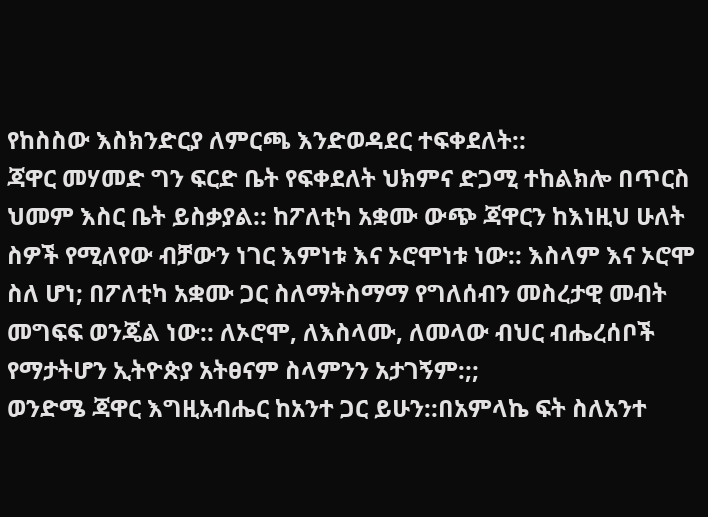የከስስው እስክንድርያ ለምርጫ እንድወዳደር ተፍቀደለት::
ጃዋር መሃመድ ግን ፍርድ ቤት የፍቀደለት ህክምና ድጋሚ ተከልክሎ በጥርስ ህመም እስር ቤት ይስቃያል:: ከፖለቲካ አቋሙ ውጭ ጃዋርን ከእነዚህ ሁለት ስዎች የሚለየው ብቻውን ነገር እምነቱ እና ኦሮሞነቱ ነው:: እስላም እና ኦሮሞ ስለ ሆነ; በፖለቲካ አቋሙ ጋር ስለማትስማማ የግለሰብን መስረታዊ መብት መግፍፍ ወንጄል ነው:: ለኦሮሞ, ለእስላሙ, ለመላው ብህር ብሔረሰቦች የማታትሆን ኢትዮጵያ አትፀናም ስላምንን አታገኝም:;;
ወንድሜ ጃዋር እግዚአብሔር ከአንተ ጋር ይሁን::በአምላኬ ፍት ስለአንተ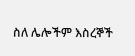ስለ ሌሎችም እስረኞች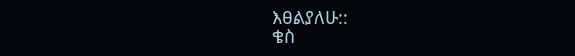እፀልያለሁ::
ቄስ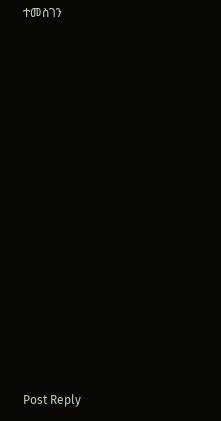ተመስገን














Post Reply